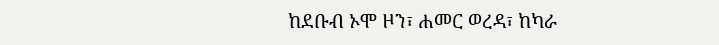ከደቡብ ኦሞ ዞን፣ ሐመር ወረዳ፣ ከካራ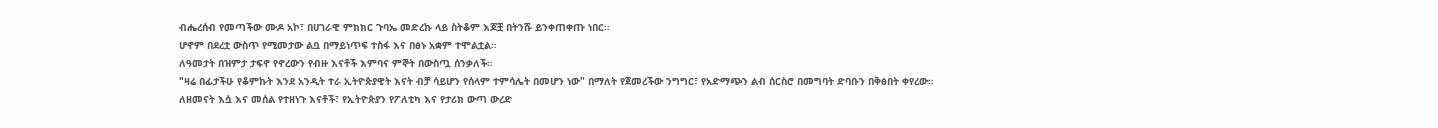ብሔረሰብ የመጣችው ሙዶ አኮ፣ በሀገራዊ ምክክር ጉባኤ መድረኩ ላይ ስትቆም እጆቿ በትንሹ ይንቀጠቀጡ ነበር።
ሆኖም በደረቷ ውስጥ የሚመታው ልቧ በማይነጥፍ ተስፋ እና በፅኑ አቋም ተሞልቷል።
ለዓመታት በዝምታ ታፍኖ የኖረውን የብዙ እናቶች እምባና ምኞት በውስጧ ሰንቃለች።
"ዛሬ በፊታችሁ የቆምኩት እንደ አንዲት ተራ ኢትዮጵያዊት እናት ብቻ ሳይሆን የሰላም ተምሳሌት በመሆን ነው" በማለት የጀመረችው ንግግር፣ የአድማጭን ልብ ሰርስሮ በመግባት ድባቡን በቅፅበት ቀየረው።
ለዘመናት እሷ እና መሰል የተዘነጉ እናቶች፣ የኢትዮጵያን የፖለቲካ እና የታሪክ ውጣ ውረድ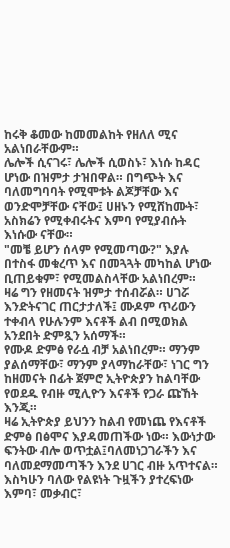ከሩቅ ቆመው ከመመልከት የዘለለ ሚና አልነበራቸውም።
ሌሎች ሲናገሩ፣ ሌሎች ሲወስኑ፣ እነሱ ከዳር ሆነው በዝምታ ታዝበዋል። በግጭት እና ባለመግባባት የሚሞቱት ልጆቻቸው እና ወንድሞቻቸው ናቸው፤ ሀዘኑን የሚሸከሙት፣ አስክሬን የሚቀብሩትና እምባ የሚያብሱት እነሱው ናቸው።
"መቼ ይሆን ሰላም የሚመጣው?" እያሉ በተስፋ መቁረጥ እና በመጓጓት መካከል ሆነው ቢጠይቁም፣ የሚመልስላቸው አልነበረም።
ዛሬ ግን የዘመናት ዝምታ ተሰብሯል። ሀገሯ እንድትናገር ጠርታታለች፤ ሙዶም ጥሪውን ተቀብላ የሁሉንም እናቶች ልብ በሚወክል አንደበት ድምጿን አሰማች።
የሙዶ ድምፅ የራሷ ብቻ አልነበረም። ማንም ያልሰማቸው፣ ማንም ያላማከራቸው፣ ነገር ግን ከዘመናት በፊት ጀምሮ ኢትዮጵያን ከልባቸው የወደዱ የብዙ ሚሊዮን እናቶች የጋራ ጩኸት እንጂ።
ዛሬ ኢትዮጵያ ይህንን ከልብ የመነጨ የእናቶች ድምፅ በፅሞና እያዳመጠችው ነው። እውነታው ፍንትው ብሎ ወጥቷል፤ባለመነጋገራችን እና ባለመደማመጣችን እንደ ሀገር ብዙ አጥተናል።
እስካሁን ባለው የልዩነት ጉዟችን ያተረፍነው እምባ፣ መቃብር፣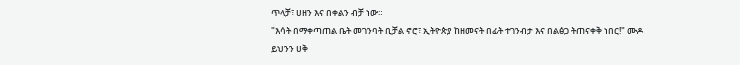ጥላቻ፣ ሀዘን እና በቀልን ብቻ ነው።
"እሳት በማቀጣጠል ቤት መገንባት ቢቻል ኖሮ፣ ኢትዮጵያ ከዘመናት በፊት ተገንብታ እና በልፅጋ ትጠናቀቅ ነበር!" ሙዶ ይህንን ሀቅ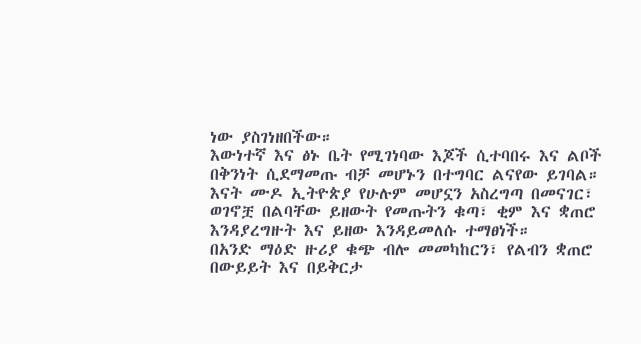ነው ያስገነዘበችው።
እውነተኛ እና ፅኑ ቤት የሚገነባው እጆች ሲተባበሩ እና ልቦች በቅንነት ሲደማመጡ ብቻ መሆኑን በተግባር ልናየው ይገባል።
እናት ሙዶ ኢትዮጵያ የሁሉም መሆኗን አስረግጣ በመናገር፣ ወገኖቿ በልባቸው ይዘውት የመጡትን ቁጣ፣ ቂም እና ቋጠሮ እንዳያረግዙት እና ይዘው እንዳይመለሱ ተማፀነች።
በአንድ ማዕድ ዙሪያ ቁጭ ብሎ መመካከርን፣ የልብን ቋጠሮ በውይይት እና በይቅርታ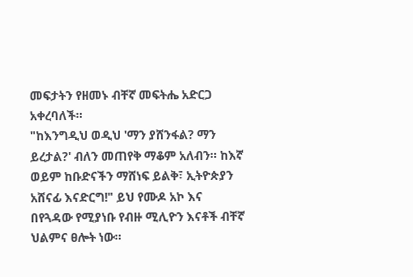መፍታትን የዘመኑ ብቸኛ መፍትሔ አድርጋ አቀረባለች።
"ከእንግዲህ ወዲህ 'ማን ያሸንፋል? ማን ይረታል?' ብለን መጠየቅ ማቆም አለብን። ከእኛ ወይም ከቡድናችን ማሸነፍ ይልቅ፣ ኢትዮጵያን አሸናፊ እናድርግ!" ይህ የሙዶ አኮ እና በየጓዳው የሚያነቡ የብዙ ሚሊዮን እናቶች ብቸኛ ህልምና ፀሎት ነው።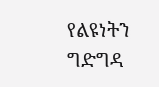የልዩነትን ግድግዳ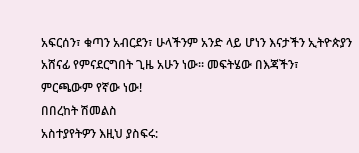አፍርሰን፣ ቁጣን አብርደን፣ ሁላችንም አንድ ላይ ሆነን እናታችን ኢትዮጵያን አሸናፊ የምናደርግበት ጊዜ አሁን ነው። መፍትሄው በእጃችን፣ ምርጫውም የኛው ነው!
በበረከት ሽመልስ
አስተያየትዎን እዚህ ያስፍሩ: